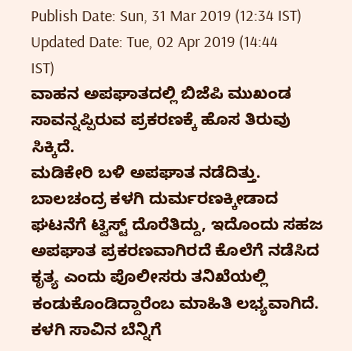Publish Date: Sun, 31 Mar 2019 (12:34 IST)
Updated Date: Tue, 02 Apr 2019 (14:44 IST)
ವಾಹನ ಅಪಘಾತದಲ್ಲಿ ಬಿಜೆಪಿ ಮುಖಂಡ ಸಾವನ್ನಪ್ಪಿರುವ ಪ್ರಕರಣಕ್ಕೆ ಹೊಸ ತಿರುವು ಸಿಕ್ಕಿದೆ.
ಮಡಿಕೇರಿ ಬಳಿ ಅಪಘಾತ ನಡೆದಿತ್ತು. ಬಾಲಚಂದ್ರ ಕಳಗಿ ದುರ್ಮರಣಕ್ಕೀಡಾದ ಘಟನೆಗೆ ಟ್ವಿಸ್ಟ್ ದೊರೆತಿದ್ದು, ಇದೊಂದು ಸಹಜ ಅಪಘಾತ ಪ್ರಕರಣವಾಗಿರದೆ ಕೊಲೆಗೆ ನಡೆಸಿದ ಕೃತ್ಯ ಎಂದು ಪೊಲೀಸರು ತನಿಖೆಯಲ್ಲಿ ಕಂಡುಕೊಂಡಿದ್ದಾರೆಂಬ ಮಾಹಿತಿ ಲಭ್ಯವಾಗಿದೆ.
ಕಳಗಿ ಸಾವಿನ ಬೆನ್ನಿಗೆ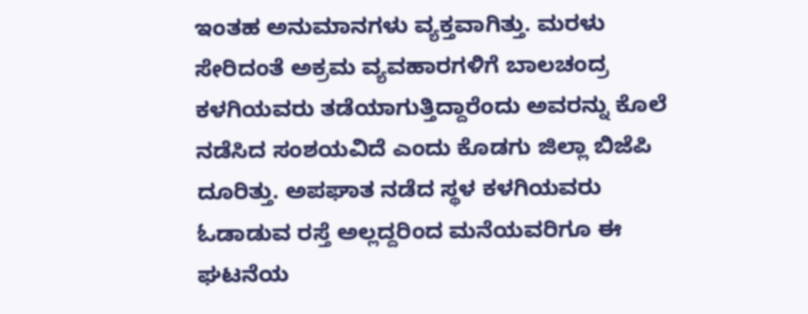ಇಂತಹ ಅನುಮಾನಗಳು ವ್ಯಕ್ತವಾಗಿತ್ತು. ಮರಳು ಸೇರಿದಂತೆ ಅಕ್ರಮ ವ್ಯವಹಾರಗಳಿಗೆ ಬಾಲಚಂದ್ರ ಕಳಗಿಯವರು ತಡೆಯಾಗುತ್ತಿದ್ದಾರೆಂದು ಅವರನ್ನು ಕೊಲೆ ನಡೆಸಿದ ಸಂಶಯವಿದೆ ಎಂದು ಕೊಡಗು ಜಿಲ್ಲಾ ಬಿಜೆಪಿ ದೂರಿತ್ತು. ಅಪಘಾತ ನಡೆದ ಸ್ಥಳ ಕಳಗಿಯವರು ಓಡಾಡುವ ರಸ್ತೆ ಅಲ್ಲದ್ದರಿಂದ ಮನೆಯವರಿಗೂ ಈ ಘಟನೆಯ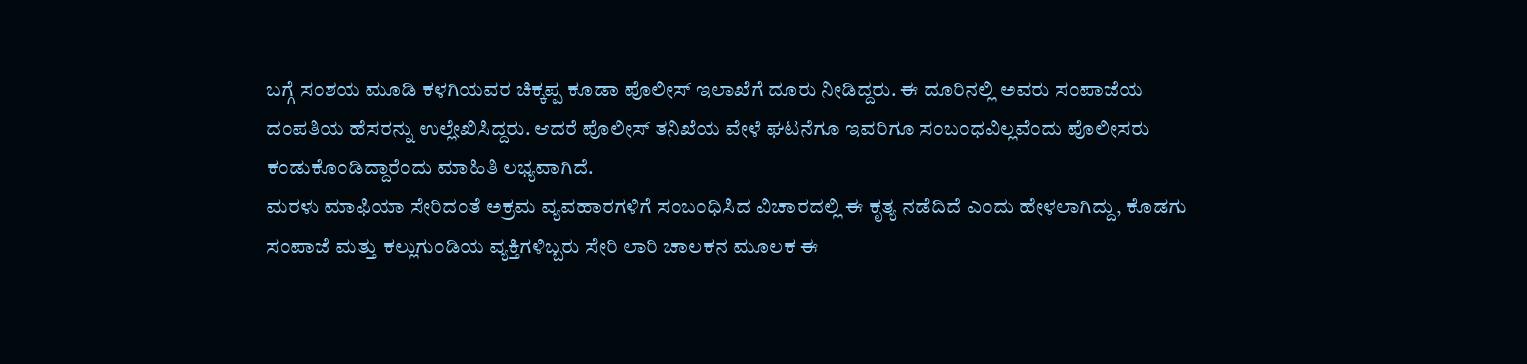ಬಗ್ಗೆ ಸಂಶಯ ಮೂಡಿ ಕಳಗಿಯವರ ಚಿಕ್ಕಪ್ಪ ಕೂಡಾ ಪೊಲೀಸ್ ಇಲಾಖೆಗೆ ದೂರು ನೀಡಿದ್ದರು. ಈ ದೂರಿನಲ್ಲಿ ಅವರು ಸಂಪಾಜೆಯ ದಂಪತಿಯ ಹೆಸರನ್ನು ಉಲ್ಲೇಖಿಸಿದ್ದರು. ಆದರೆ ಪೊಲೀಸ್ ತನಿಖೆಯ ವೇಳೆ ಘಟನೆಗೂ ಇವರಿಗೂ ಸಂಬಂಧವಿಲ್ಲವೆಂದು ಪೊಲೀಸರು ಕಂಡುಕೊಂಡಿದ್ದಾರೆಂದು ಮಾಹಿತಿ ಲಭ್ಯವಾಗಿದೆ.
ಮರಳು ಮಾಫಿಯಾ ಸೇರಿದಂತೆ ಅಕ್ರಮ ವ್ಯವಹಾರಗಳಿಗೆ ಸಂಬಂಧಿಸಿದ ವಿಚಾರದಲ್ಲಿ ಈ ಕೃತ್ಯ ನಡೆದಿದೆ ಎಂದು ಹೇಳಲಾಗಿದ್ದು, ಕೊಡಗು ಸಂಪಾಜೆ ಮತ್ತು ಕಲ್ಲುಗುಂಡಿಯ ವ್ಯಕ್ತಿಗಳಿಬ್ಬರು ಸೇರಿ ಲಾರಿ ಚಾಲಕನ ಮೂಲಕ ಈ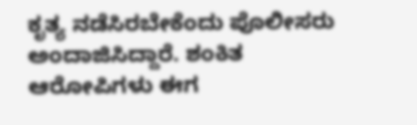ಕೃತ್ಯ ನಡೆಸಿರಬೇಕೆಂದು ಪೊಲೀಸರು ಅಂದಾಜಿಸಿದ್ದಾರೆ. ಶಂಕಿತ ಆರೋಪಿಗಳು ಈಗ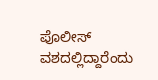ಪೊಲೀಸ್ ವಶದಲ್ಲಿದ್ದಾರೆಂದು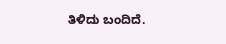ತಿಳಿದು ಬಂದಿದೆ.